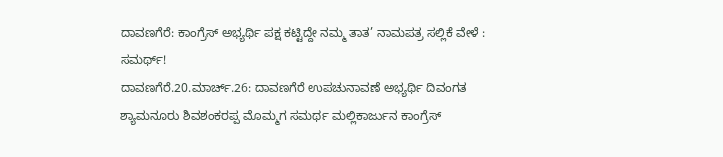ದಾವಣಗೆರೆ: ಕಾಂಗ್ರೆಸ್ ಅಭ್ಯರ್ಥಿ ಪಕ್ಷ ಕಟ್ಟಿದ್ದೇ ನಮ್ಮ ತಾತ’ ನಾಮಪತ್ರ ಸಲ್ಲಿಕೆ ವೇಳೆ : ಸಮರ್ಥ್!
ದಾವಣಗೆರೆ.20.ಮಾರ್ಚ್.26: ದಾವಣಗೆರೆ ಉಪಚುನಾವಣೆ ಅಭ್ಯರ್ಥಿ ದಿವಂಗತ ಶ್ಯಾಮನೂರು ಶಿವಶಂಕರಪ್ಪ ಮೊಮ್ಮಗ ಸಮರ್ಥ ಮಲ್ಲಿಕಾರ್ಜುನ ಕಾಂಗ್ರೆಸ್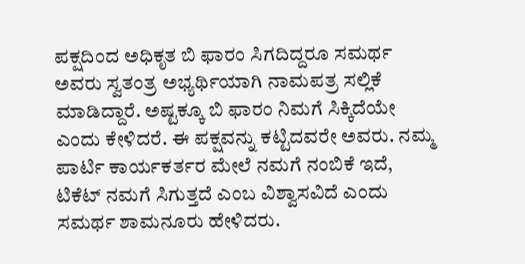ಪಕ್ಷದಿಂದ ಅಧಿಕೃತ ಬಿ ಫಾರಂ ಸಿಗದಿದ್ದರೂ ಸಮರ್ಥ ಅವರು ಸ್ವತಂತ್ರ ಅಭ್ಯರ್ಥಿಯಾಗಿ ನಾಮಪತ್ರ ಸಲ್ಲಿಕೆ ಮಾಡಿದ್ದಾರೆ. ಅಷ್ಟಕ್ಕೂ ಬಿ ಫಾರಂ ನಿಮಗೆ ಸಿಕ್ಕಿದೆಯೇ ಎಂದು ಕೇಳಿದರೆ. ಈ ಪಕ್ಷವನ್ನು ಕಟ್ಟಿದವರೇ ಅವರು. ನಮ್ಮ ಪಾರ್ಟಿ ಕಾರ್ಯಕರ್ತರ ಮೇಲೆ ನಮಗೆ ನಂಬಿಕೆ ಇದೆ, ಟಿಕೆಟ್ ನಮಗೆ ಸಿಗುತ್ತದೆ ಎಂಬ ವಿಶ್ವಾಸವಿದೆ ಎಂದು ಸಮರ್ಥ ಶಾಮನೂರು ಹೇಳಿದರು.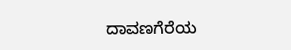ದಾವಣಗೆರೆಯ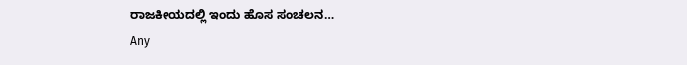ರಾಜಕೀಯದಲ್ಲಿ ಇಂದು ಹೊಸ ಸಂಚಲನ…
Any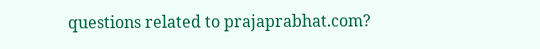questions related to prajaprabhat.com?